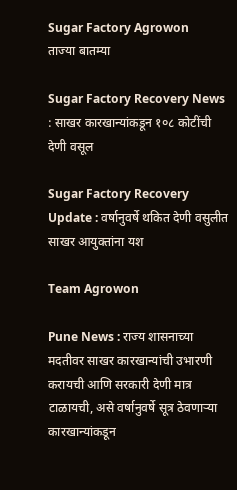Sugar Factory Agrowon
ताज्या बातम्या

Sugar Factory Recovery News : साखर कारखान्यांकडून १०८ कोटींची देणी वसूल

Sugar Factory Recovery Update : वर्षानुवर्षे थकित देणी वसुलीत साखर आयुक्तांना यश

Team Agrowon

Pune News : राज्य शासनाच्या मदतीवर साखर कारखान्यांची उभारणी करायची आणि सरकारी देणी मात्र टाळायची, असे वर्षानुवर्षे सूत्र ठेवणाऱ्या कारखान्यांकडून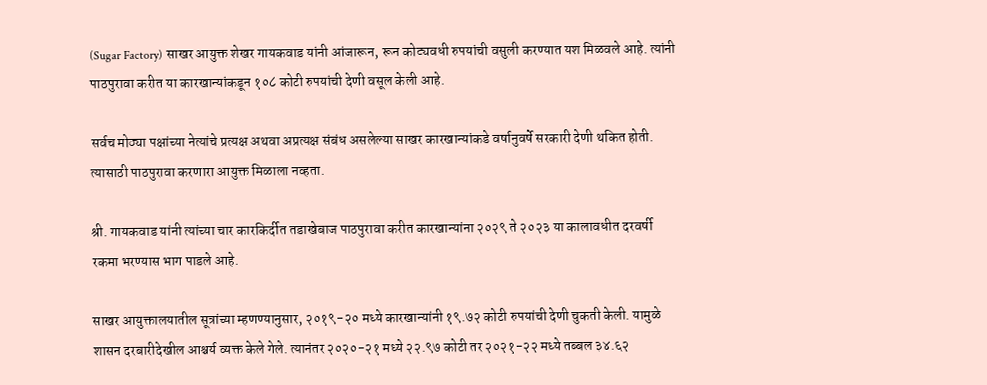(Sugar Factory) साखर आयुक्त शेखर गायकवाड यांनी आंजारून, रून कोट्यवधी रुपयांची वसुली करण्यात यश मिळवले आहे. त्यांनी पाठपुरावा करीत या कारखान्यांकडून १०८ कोटी रुपयांची देणी वसूल केली आहे.

सर्वच मोठ्या पक्षांच्या नेत्यांचे प्रत्यक्ष अथवा अप्रत्यक्ष संबंध असलेल्या साखर कारखान्यांकडे वर्षानुवर्षे सरकारी देणी थकित होती. त्यासाठी पाठपुरावा करणारा आयुक्त मिळाला नव्हता.

श्री. गायकवाड यांनी त्यांच्या चार कारकिर्दीत तडाखेबाज पाठपुरावा करीत कारखान्यांना २०२९ ते २०२३ या कालावधीत दरवर्षी रकमा भरण्यास भाग पाडले आहे.

साखर आयुक्तालयातील सूत्रांच्या म्हणण्यानुसार, २०१९-२० मध्ये कारखान्यांनी १९.७२ कोटी रुपयांची देणी चुकती केली. यामुळे शासन दरबारीदेखील आश्चर्य व्यक्त केले गेले. त्यानंतर २०२०-२१ मध्ये २२.९७ कोटी तर २०२१-२२ मध्ये तब्बल ३४.६२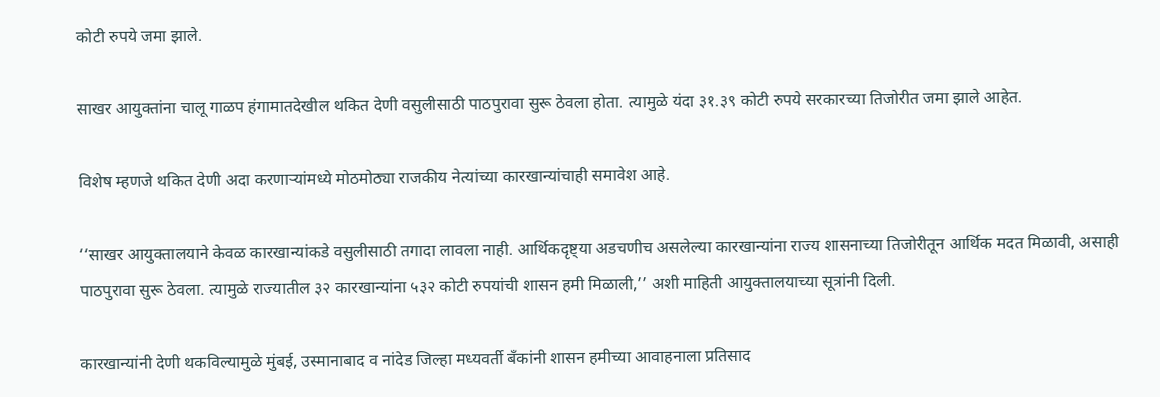कोटी रुपये जमा झाले.

साखर आयुक्तांना चालू गाळप हंगामातदेखील थकित देणी वसुलीसाठी पाठपुरावा सुरू ठेवला होता. त्यामुळे यंदा ३१.३९ कोटी रुपये सरकारच्या तिजोरीत जमा झाले आहेत.

विशेष म्हणजे थकित देणी अदा करणाऱ्यांमध्ये मोठमोठ्या राजकीय नेत्यांच्या कारखान्यांचाही समावेश आहे.

‘‘साखर आयुक्तालयाने केवळ कारखान्यांकडे वसुलीसाठी तगादा लावला नाही. आर्थिकदृष्ट्या अडचणीच असलेल्या कारखान्यांना राज्य शासनाच्या तिजोरीतून आर्थिक मदत मिळावी, असाही पाठपुरावा सुरू ठेवला. त्यामुळे राज्यातील ३२ कारखान्यांना ५३२ कोटी रुपयांची शासन हमी मिळाली,’’ अशी माहिती आयुक्तालयाच्या सूत्रांनी दिली.

कारखान्यांनी देणी थकविल्यामुळे मुंबई, उस्मानाबाद व नांदेड जिल्हा मध्यवर्ती बॅंकांनी शासन हमीच्या आवाहनाला प्रतिसाद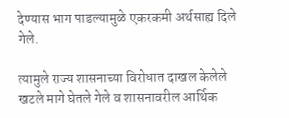देण्यास भाग पाडल्यामुळे एकरकमी अर्थसाह्य दिले गेले.

त्यामुले राज्य शासनाच्या विरोधात दाखल केलेले खटले मागे घेतले गेले व शासनावरील आर्थिक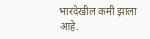भारदेखील कमी झाला आहे.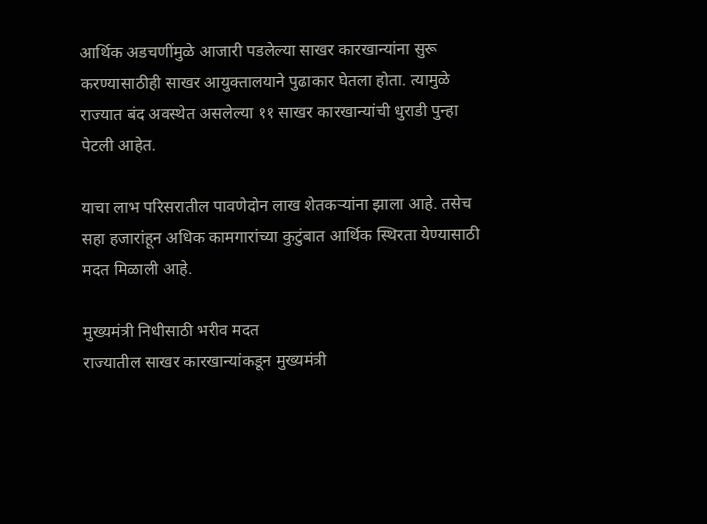आर्थिक अडचणींमुळे आजारी पडलेल्या साखर कारखान्यांना सुरू करण्यासाठीही साखर आयुक्तालयाने पुढाकार घेतला होता. त्यामुळे राज्यात बंद अवस्थेत असलेल्या ११ साखर कारखान्यांची धुराडी पुन्हा पेटली आहेत.

याचा लाभ परिसरातील पावणेदोन लाख शेतकऱ्यांना झाला आहे. तसेच सहा हजारांहून अधिक कामगारांच्या कुटुंबात आर्थिक स्थिरता येण्यासाठी मदत मिळाली आहे.

मुख्यमंत्री निधीसाठी भरीव मदत
राज्यातील साखर कारखान्यांकडून मुख्यमंत्री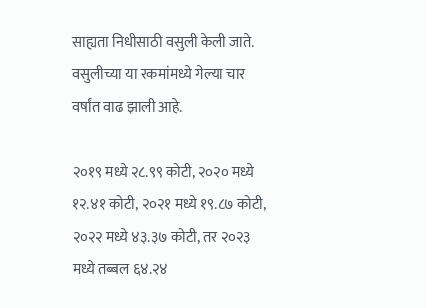साह्यता निधीसाठी वसुली केली जाते. वसुलीच्या या रकमांमध्ये गेल्या चार वर्षांत वाढ झाली आहे.

२०१९ मध्ये २८.९९ कोटी, २०२० मध्ये १२.४१ कोटी, २०२१ मध्ये १९.८७ कोटी, २०२२ मध्ये ४३.३७ कोटी, तर २०२३ मध्ये तब्बल ६४.२४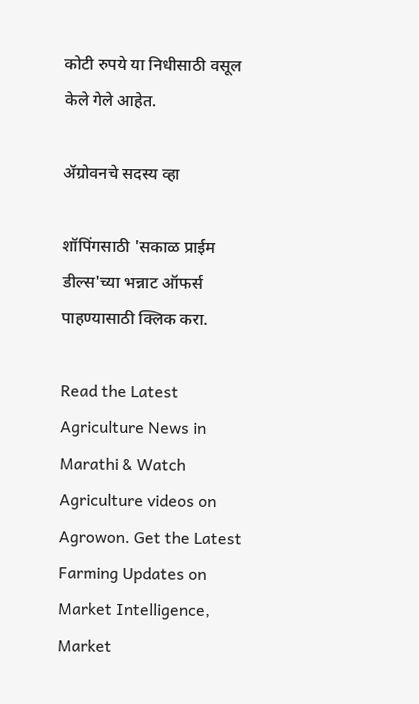कोटी रुपये या निधीसाठी वसूल केले गेले आहेत.

ॲग्रोवनचे सदस्य व्हा

शॉपिंगसाठी 'सकाळ प्राईम डील्स'च्या भन्नाट ऑफर्स पाहण्यासाठी क्लिक करा.

Read the Latest Agriculture News in Marathi & Watch Agriculture videos on Agrowon. Get the Latest Farming Updates on Market Intelligence, Market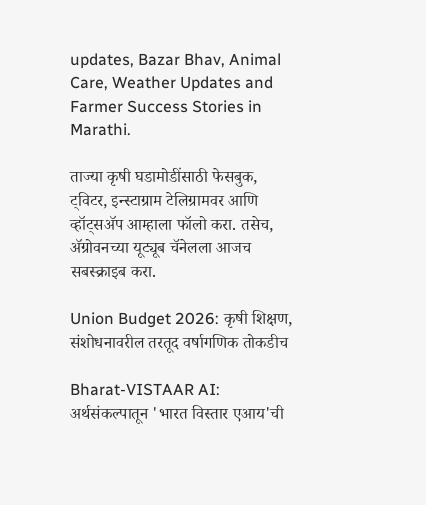updates, Bazar Bhav, Animal Care, Weather Updates and Farmer Success Stories in Marathi.

ताज्या कृषी घडामोडींसाठी फेसबुक, ट्विटर, इन्स्टाग्राम टेलिग्रामवर आणि व्हॉट्सॲप आम्हाला फॉलो करा. तसेच, ॲग्रोवनच्या यूट्यूब चॅनेलला आजच सबस्क्राइब करा.

Union Budget 2026: कृषी शिक्षण, संशोधनावरील तरतूद वर्षागणिक तोकडीच

Bharat-VISTAAR AI: अर्थसंकल्पातून 'भारत विस्तार एआय'ची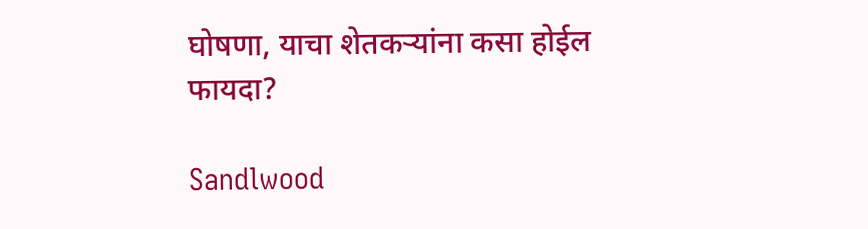घोषणा, याचा शेतकऱ्यांना कसा होईल फायदा?

Sandlwood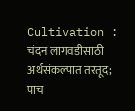Cultivation : चंदन लागवडीसाठी अर्थसंकल्पात तरतूद; पाच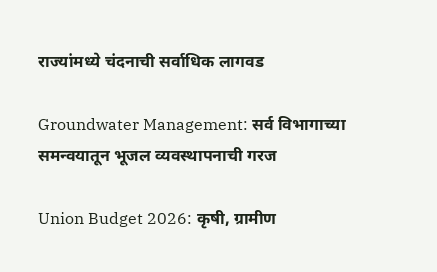राज्यांमध्ये चंदनाची सर्वाधिक लागवड

Groundwater Management: सर्व विभागाच्या समन्वयातून भूजल व्यवस्थापनाची गरज

Union Budget 2026: कृषी, ग्रामीण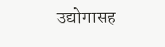उद्योगासह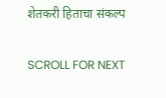शेतकरी हिताचा संकल्प

SCROLL FOR NEXT